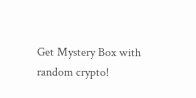Get Mystery Box with random crypto!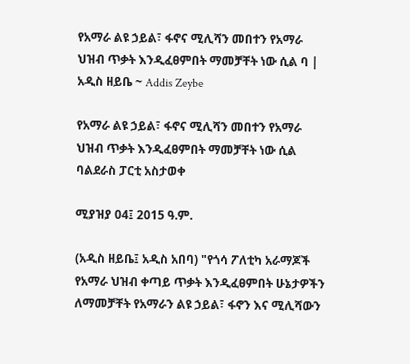የአማራ ልዩ ኃይል፣ ፋኖና ሚሊሻን መበተን የአማራ ህዝብ ጥቃት እንዲፈፀምበት ማመቻቸት ነው ሲል ባ | አዲስ ዘይቤ ~ Addis Zeybe

የአማራ ልዩ ኃይል፣ ፋኖና ሚሊሻን መበተን የአማራ ህዝብ ጥቃት እንዲፈፀምበት ማመቻቸት ነው ሲል ባልደራስ ፓርቲ አስታወቀ

ሚያዝያ 04፤ 2015 ዓ.ም.

(አዲስ ዘይቤ፤ አዲስ አበባ) "የጎሳ ፖለቲካ አራማጆች የአማራ ህዝብ ቀጣይ ጥቃት እንዲፈፀምበት ሁኔታዎችን ለማመቻቸት የአማራን ልዩ ኃይል፣ ፋኖን እና ሚሊሻውን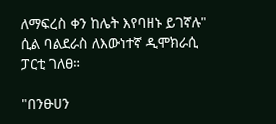ለማፍረስ ቀን ከሌት እየባዘኑ ይገኛሉ" ሲል ባልደራስ ለእውነተኛ ዲሞክራሲ ፓርቲ ገለፀ።

"በንፁሀን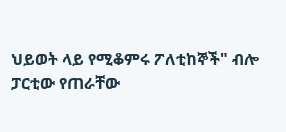ህይወት ላይ የሚቆምሩ ፖለቲከኞች" ብሎ ፓርቲው የጠራቸው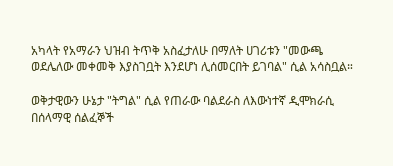አካላት የአማራን ህዝብ ትጥቅ አስፈታለሁ በማለት ሀገሪቱን "መውጫ ወደሌለው መቀመቅ እያስገቧት እንደሆነ ሊሰመርበት ይገባል" ሲል አሳስቧል።

ወቅታዊውን ሁኔታ "ትግል" ሲል የጠራው ባልደራስ ለእውነተኛ ዲሞክራሲ በሰላማዊ ሰልፈኞች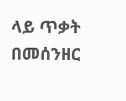ላይ ጥቃት በመሰንዘር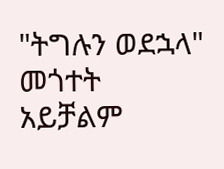"ትግሉን ወደኋላ" መጎተት አይቻልም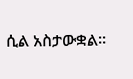ሲል አስታውቋል።